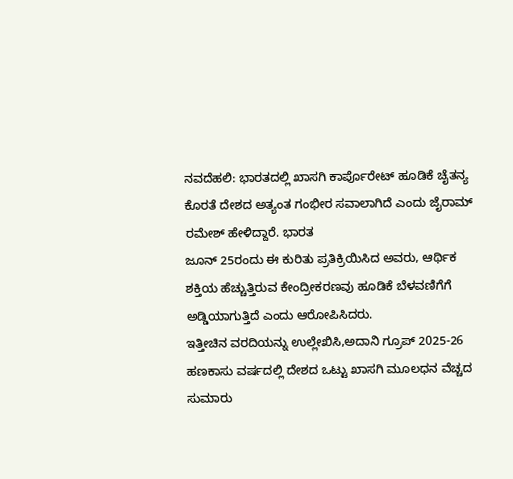ನವದೆಹಲಿ: ಭಾರತದಲ್ಲಿ ಖಾಸಗಿ ಕಾರ್ಪೊರೇಟ್ ಹೂಡಿಕೆ ಚೈತನ್ಯ ಕೊರತೆ ದೇಶದ ಅತ್ಯಂತ ಗಂಭೀರ ಸವಾಲಾಗಿದೆ ಎಂದು ಜೈರಾಮ್ ರಮೇಶ್ ಹೇಳಿದ್ದಾರೆ. ಭಾರತ
ಜೂನ್ 25ರಂದು ಈ ಕುರಿತು ಪ್ರತಿಕ್ರಿಯಿಸಿದ ಅವರು, ಆರ್ಥಿಕ ಶಕ್ತಿಯ ಹೆಚ್ಚುತ್ತಿರುವ ಕೇಂದ್ರೀಕರಣವು ಹೂಡಿಕೆ ಬೆಳವಣಿಗೆಗೆ ಅಡ್ಡಿಯಾಗುತ್ತಿದೆ ಎಂದು ಆರೋಪಿಸಿದರು.
ಇತ್ತೀಚಿನ ವರದಿಯನ್ನು ಉಲ್ಲೇಖಿಸಿ,ಅದಾನಿ ಗ್ರೂಪ್ 2025-26 ಹಣಕಾಸು ವರ್ಷದಲ್ಲಿ ದೇಶದ ಒಟ್ಟು ಖಾಸಗಿ ಮೂಲಧನ ವೆಚ್ಚದ ಸುಮಾರು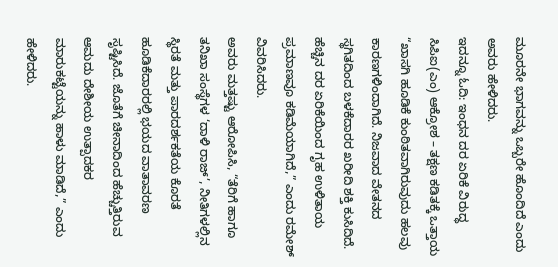ಮೂರನೇ ಭಾಗವನ್ನು ಒಬ್ಬರೇ ಹೊಂದಿದೆ ಎಂದು ಅವರು ಹೇಳಿದರು.
ಇದನ್ನೂ ಓದಿ: ಇಂಧನ ದರ ಏರಿಕೆ ವಿರುದ್ಧ ಸಿಪಿಐ(ಎಂ) ಆಕ್ರೋಶ – ತಕ್ಷಣ ಕಡಿತಕ್ಕೆ ಒತ್ತಾಯ
“ಖಾಸಗಿ ಹೂಡಿಕೆ ಕುಂಠಿತವಾಗಿರುವುದು ಹಲವು ಕಾರಣಗಳಿಂದಾಗಿದೆ. ನಿಜವಾದ ವೇತನದ ಸ್ಥಗಿತದಿಂದ ಬಳಕೆದಾರರ ಖರೀದಿ ಶಕ್ತಿ ಕುಸಿದಿದೆ. ಹೆಚ್ಚಿನ ದರ ಏರಿಕೆಯಿಂದ ಗೃಹ ಉಳಿತಾಯ ಪ್ರಮಾಣವೂ ಕಡಿಮೆಯಾಗಿದೆ,” ಎಂದು ರಮೇಶ್ ವಿವರಿಸಿದರು.
ಅವರು ಮತ್ತಷ್ಟು ಆರೋಪಿಸಿ, “ತೆರಿಗೆ ಹಾಗೂ ತನಿಖಾ ಸಂಸ್ಥೆಗಳ ‘ದಾಳಿ ರಾಜ್’, ನೀತಿಗಳಲ್ಲಿನ ಸ್ಥಿರತೆ ಮತ್ತು ಪಾರದರ್ಶಕತೆಯ ಕೊರತೆ ಹೂಡಿಕೆದಾರರಲ್ಲಿ ಭಯದ ವಾತಾವರಣ ಸೃಷ್ಟಿಸಿದೆ. ಜೊತೆಗೆ ಚೀನಾದಿಂದ ಹೆಚ್ಚುತ್ತಿರುವ ಆಮದು ದೇಶೀಯ ಉತ್ಪಾದಕರ ಮಾರುಕಟ್ಟೆಯನ್ನು ಹಾಳು ಮಾಡಿದೆ,” ಎಂದು ಹೇಳಿದರು.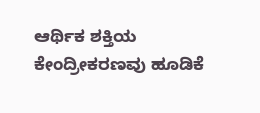ಆರ್ಥಿಕ ಶಕ್ತಿಯ ಕೇಂದ್ರೀಕರಣವು ಹೂಡಿಕೆ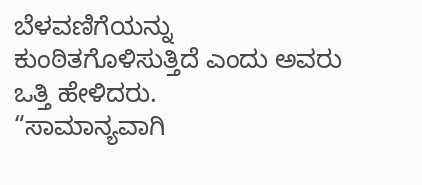ಬೆಳವಣಿಗೆಯನ್ನು ಕುಂಠಿತಗೊಳಿಸುತ್ತಿದೆ ಎಂದು ಅವರು ಒತ್ತಿ ಹೇಳಿದರು.
“ಸಾಮಾನ್ಯವಾಗಿ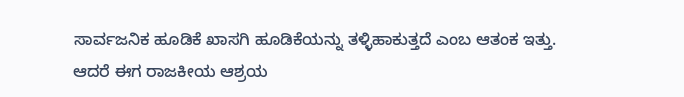ಸಾರ್ವಜನಿಕ ಹೂಡಿಕೆ ಖಾಸಗಿ ಹೂಡಿಕೆಯನ್ನು ತಳ್ಳಿಹಾಕುತ್ತದೆ ಎಂಬ ಆತಂಕ ಇತ್ತು. ಆದರೆ ಈಗ ರಾಜಕೀಯ ಆಶ್ರಯ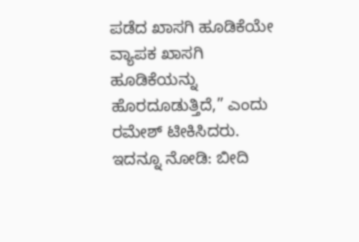ಪಡೆದ ಖಾಸಗಿ ಹೂಡಿಕೆಯೇ ವ್ಯಾಪಕ ಖಾಸಗಿ ಹೂಡಿಕೆಯನ್ನು ಹೊರದೂಡುತ್ತಿದೆ,” ಎಂದು ರಮೇಶ್ ಟೀಕಿಸಿದರು.
ಇದನ್ನೂ ನೋಡಿ: ಬೀದಿ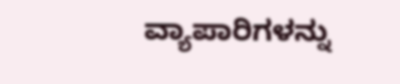ವ್ಯಾಪಾರಿಗಳನ್ನು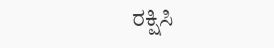ರಕ್ಷಿಸಿ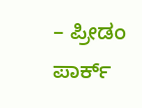– ಪ್ರೀಡಂ ಪಾರ್ಕ್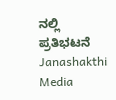ನಲ್ಲಿ ಪ್ರತಿಭಟನೆ Janashakthi Media